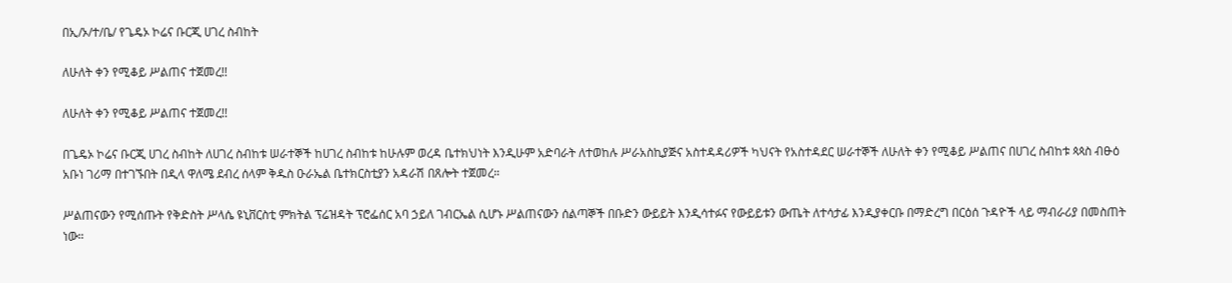በኢ/ኦ/ተ/ቤ/ የጌዴኦ ኮሬና ቡርጂ ሀገረ ስብከት

ለሁለት ቀን የሚቆይ ሥልጠና ተጀመረ!!

ለሁለት ቀን የሚቆይ ሥልጠና ተጀመረ!!

በጌዴኦ ኮሬና ቡርጂ ሀገረ ስብከት ለሀገረ ስብከቱ ሠራተኞች ከሀገረ ስብከቱ ከሁሉም ወረዳ ቤተክህነት እንዲሁም አድባራት ለተወከሉ ሥራአስኪያጅና አስተዳዳሪዎች ካህናት የአስተዳደር ሠራተኞች ለሁለት ቀን የሚቆይ ሥልጠና በሀገረ ስብከቱ ጳጳስ ብፁዕ አቡነ ገሪማ በተገኙበት በዲላ ዋለሜ ደብረ ሰላም ቅዱስ ዑራኤል ቤተክርስቲያን አዳራሽ በጸሎት ተጀመረ።

ሥልጠናውን የሚሰጡት የቅድስት ሥላሴ ዩኒቨርስቲ ምክትል ፕሬዝዳት ፕሮፌሰር አባ ኃይለ ገብርኤል ሲሆኑ ሥልጠናውን ሰልጣኞች በቡድን ውይይት እንዲሳተፉና የውይይቱን ውጤት ለተሳታፊ እንዲያቀርቡ በማድረግ በርዕሰ ጉዳዮች ላይ ማብራሪያ በመስጠት ነው።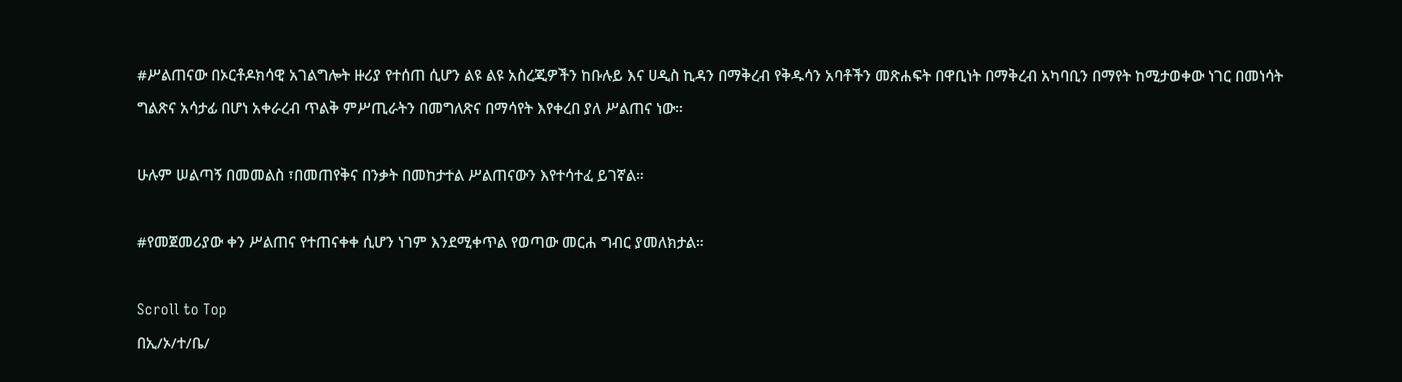#ሥልጠናው በኦርቶዶክሳዊ አገልግሎት ዙሪያ የተሰጠ ሲሆን ልዩ ልዩ አስረጂዎችን ከቡሉይ እና ሀዲስ ኪዳን በማቅረብ የቅዱሳን አባቶችን መጽሐፍት በዋቢነት በማቅረብ አካባቢን በማየት ከሚታወቀው ነገር በመነሳት ግልጽና አሳታፊ በሆነ አቀራረብ ጥልቅ ምሥጢራትን በመግለጽና በማሳየት እየቀረበ ያለ ሥልጠና ነው።

ሁሉም ሠልጣኝ በመመልስ ፣በመጠየቅና በንቃት በመከታተል ሥልጠናውን እየተሳተፈ ይገኛል።

#የመጀመሪያው ቀን ሥልጠና የተጠናቀቀ ሲሆን ነገም እንደሚቀጥል የወጣው መርሐ ግብር ያመለክታል።

Scroll to Top
በኢ/ኦ/ተ/ቤ/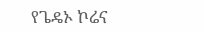የጌዴኦ ኮሬና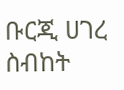ቡርጂ ሀገረ ስብከት